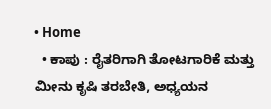• Home
  • ಕಾಪು : ರೈತರಿಗಾಗಿ ತೋಟಗಾರಿಕೆ ಮತ್ತು ಮೀನು ಕೃಷಿ ತರಬೇತಿ, ಅಧ್ಯಯನ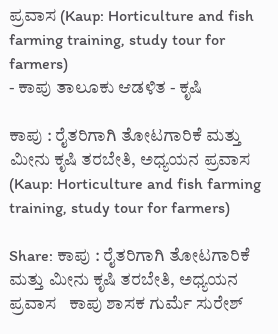ಪ್ರವಾಸ (Kaup: Horticulture and fish farming training, study tour for farmers)
- ಕಾಪು ತಾಲೂಕು ಆಡಳಿತ - ಕೃಷಿ

ಕಾಪು : ರೈತರಿಗಾಗಿ ತೋಟಗಾರಿಕೆ ಮತ್ತು ಮೀನು ಕೃಷಿ ತರಬೇತಿ, ಅಧ್ಯಯನ ಪ್ರವಾಸ (Kaup: Horticulture and fish farming training, study tour for farmers)

Share: ಕಾಪು : ರೈತರಿಗಾಗಿ ತೋಟಗಾರಿಕೆ ಮತ್ತು ಮೀನು ಕೃಷಿ ತರಬೇತಿ, ಅಧ್ಯಯನ ಪ್ರವಾಸ   ಕಾಪು ಶಾಸಕ ಗುರ್ಮೆ ಸುರೇಶ್‌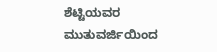ಶೆಟ್ಟಿಯವರ ಮುತುವರ್ಜಿಯಿಂದ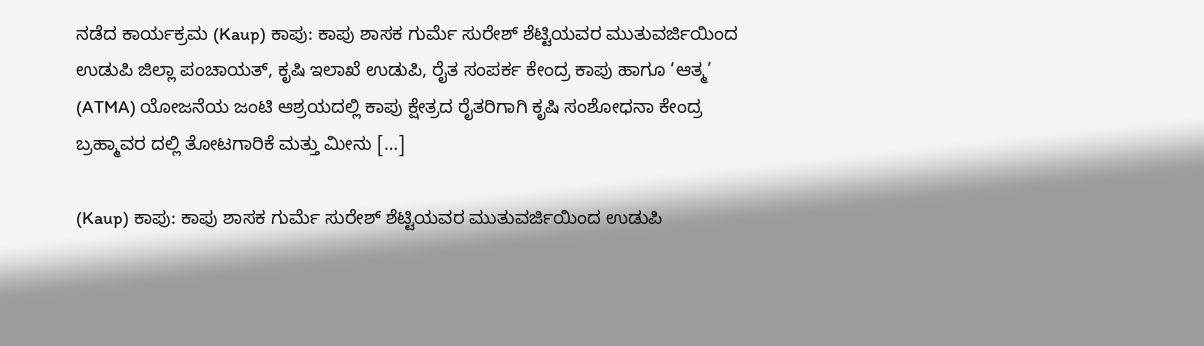ನಡೆದ ಕಾರ್ಯಕ್ರಮ (Kaup) ಕಾಪು: ಕಾಪು ಶಾಸಕ ಗುರ್ಮೆ ಸುರೇಶ್‌ ಶೆಟ್ಟಿಯವರ ಮುತುವರ್ಜಿಯಿಂದ ಉಡುಪಿ ಜಿಲ್ಲಾ ಪಂಚಾಯತ್, ಕೃಷಿ ಇಲಾಖೆ ಉಡುಪಿ, ರೈತ ಸಂಪರ್ಕ ಕೇಂದ್ರ ಕಾಪು ಹಾಗೂ ‘ಆತ್ಮ’ (ATMA) ಯೋಜನೆಯ ಜಂಟಿ ಆಶ್ರಯದಲ್ಲಿ ಕಾಪು ಕ್ಷೇತ್ರದ ರೈತರಿಗಾಗಿ ಕೃಷಿ ಸಂಶೋಧನಾ ಕೇಂದ್ರ ಬ್ರಹ್ಮಾವರ ದಲ್ಲಿ ತೋಟಗಾರಿಕೆ ಮತ್ತು ಮೀನು […]

(Kaup) ಕಾಪು: ಕಾಪು ಶಾಸಕ ಗುರ್ಮೆ ಸುರೇಶ್‌ ಶೆಟ್ಟಿಯವರ ಮುತುವರ್ಜಿಯಿಂದ ಉಡುಪಿ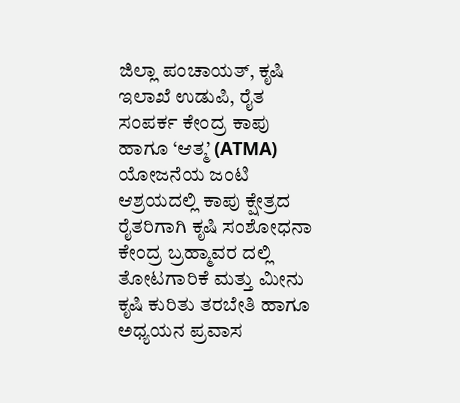ಜಿಲ್ಲಾ ಪಂಚಾಯತ್, ಕೃಷಿ ಇಲಾಖೆ ಉಡುಪಿ, ರೈತ ಸಂಪರ್ಕ ಕೇಂದ್ರ ಕಾಪು ಹಾಗೂ ‘ಆತ್ಮ’ (ATMA) ಯೋಜನೆಯ ಜಂಟಿ ಆಶ್ರಯದಲ್ಲಿ ಕಾಪು ಕ್ಷೇತ್ರದ ರೈತರಿಗಾಗಿ ಕೃಷಿ ಸಂಶೋಧನಾ ಕೇಂದ್ರ ಬ್ರಹ್ಮಾವರ ದಲ್ಲಿ ತೋಟಗಾರಿಕೆ ಮತ್ತು ಮೀನು ಕೃಷಿ ಕುರಿತು ತರಬೇತಿ ಹಾಗೂ ಅಧ್ಯಯನ ಪ್ರವಾಸ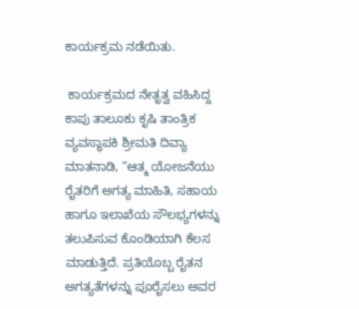ಕಾರ್ಯಕ್ರಮ ನಡೆಯಿತು.

 ಕಾರ್ಯಕ್ರಮದ ನೇತೃತ್ವ ವಹಿಸಿದ್ದ ಕಾಪು ತಾಲೂಕು ಕೃಷಿ ತಾಂತ್ರಿಕ ವ್ಯವಸ್ಥಾಪಕಿ ಶ್ರೀಮತಿ ದಿವ್ಯಾ ಮಾತನಾಡಿ, “ಆತ್ಮ ಯೋಜನೆಯು ರೈತರಿಗೆ ಅಗತ್ಯ ಮಾಹಿತಿ, ಸಹಾಯ ಹಾಗೂ ಇಲಾಖೆಯ ಸೌಲಭ್ಯಗಳನ್ನು ತಲುಪಿಸುವ ಕೊಂಡಿಯಾಗಿ ಕೆಲಸ ಮಾಡುತ್ತಿದೆ. ಪ್ರತಿಯೊಬ್ಬ ರೈತನ ಅಗತ್ಯತೆಗಳನ್ನು ಪೂರೈಸಲು ಅವರ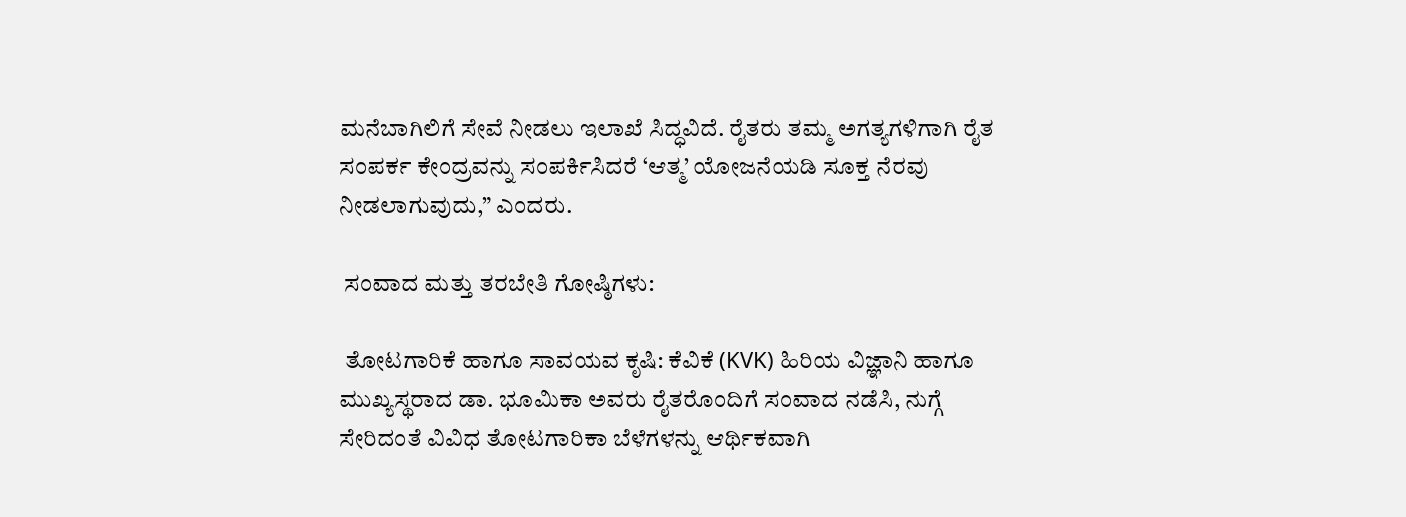ಮನೆಬಾಗಿಲಿಗೆ ಸೇವೆ ನೀಡಲು ಇಲಾಖೆ ಸಿದ್ಧವಿದೆ. ರೈತರು ತಮ್ಮ ಅಗತ್ಯಗಳಿಗಾಗಿ ರೈತ ಸಂಪರ್ಕ ಕೇಂದ್ರವನ್ನು ಸಂಪರ್ಕಿಸಿದರೆ ‘ಆತ್ಮ’ ಯೋಜನೆಯಡಿ ಸೂಕ್ತ ನೆರವು ನೀಡಲಾಗುವುದು,” ಎಂದರು.

 ಸಂವಾದ ಮತ್ತು ತರಬೇತಿ ಗೋಷ್ಠಿಗಳು:

 ತೋಟಗಾರಿಕೆ ಹಾಗೂ ಸಾವಯವ ಕೃಷಿ: ಕೆವಿಕೆ (KVK) ಹಿರಿಯ ವಿಜ್ಞಾನಿ ಹಾಗೂ ಮುಖ್ಯಸ್ಥರಾದ ಡಾ. ಭೂಮಿಕಾ ಅವರು ರೈತರೊಂದಿಗೆ ಸಂವಾದ ನಡೆಸಿ, ನುಗ್ಗೆ ಸೇರಿದಂತೆ ವಿವಿಧ ತೋಟಗಾರಿಕಾ ಬೆಳೆಗಳನ್ನು ಆರ್ಥಿಕವಾಗಿ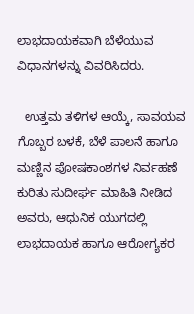ಲಾಭದಾಯಕವಾಗಿ ಬೆಳೆಯುವ ವಿಧಾನಗಳನ್ನು ವಿವರಿಸಿದರು.

  ಉತ್ತಮ ತಳಿಗಳ ಆಯ್ಕೆ, ಸಾವಯವ ಗೊಬ್ಬರ ಬಳಕೆ, ಬೆಳೆ ಪಾಲನೆ ಹಾಗೂ ಮಣ್ಣಿನ ಪೋಷಕಾಂಶಗಳ ನಿರ್ವಹಣೆ ಕುರಿತು ಸುದೀರ್ಘ ಮಾಹಿತಿ ನೀಡಿದ ಅವರು, ಆಧುನಿಕ ಯುಗದಲ್ಲಿ ಲಾಭದಾಯಕ ಹಾಗೂ ಆರೋಗ್ಯಕರ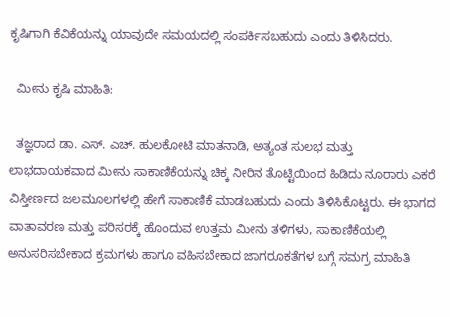ಕೃಷಿಗಾಗಿ ಕೆವಿಕೆಯನ್ನು ಯಾವುದೇ ಸಮಯದಲ್ಲಿ ಸಂಪರ್ಕಿಸಬಹುದು ಎಂದು ತಿಳಿಸಿದರು.

  ಮೀನು ಕೃಷಿ ಮಾಹಿತಿ:

  ತಜ್ಞರಾದ ಡಾ. ಎಸ್. ಎಚ್. ಹುಲಕೋಟಿ ಮಾತನಾಡಿ, ಅತ್ಯಂತ ಸುಲಭ ಮತ್ತು ಲಾಭದಾಯಕವಾದ ಮೀನು ಸಾಕಾಣಿಕೆಯನ್ನು ಚಿಕ್ಕ ನೀರಿನ ತೊಟ್ಟಿಯಿಂದ ಹಿಡಿದು ನೂರಾರು ಎಕರೆ ವಿಸ್ತೀರ್ಣದ ಜಲಮೂಲಗಳಲ್ಲಿ ಹೇಗೆ ಸಾಕಾಣಿಕೆ ಮಾಡಬಹುದು ಎಂದು ತಿಳಿಸಿಕೊಟ್ಟರು. ಈ ಭಾಗದ ವಾತಾವರಣ ಮತ್ತು ಪರಿಸರಕ್ಕೆ ಹೊಂದುವ ಉತ್ತಮ ಮೀನು ತಳಿಗಳು, ಸಾಕಾಣಿಕೆಯಲ್ಲಿ ಅನುಸರಿಸಬೇಕಾದ ಕ್ರಮಗಳು ಹಾಗೂ ವಹಿಸಬೇಕಾದ ಜಾಗರೂಕತೆಗಳ ಬಗ್ಗೆ ಸಮಗ್ರ ಮಾಹಿತಿ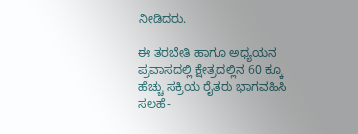ನೀಡಿದರು.

ಈ ತರಬೇತಿ ಹಾಗೂ ಅಧ್ಯಯನ ಪ್ರವಾಸದಲ್ಲಿ ಕ್ಷೇತ್ರದಲ್ಲಿನ 60 ಕ್ಕೂ ಹೆಚ್ಚು ಸಕ್ರಿಯ ರೈತರು ಭಾಗವಹಿಸಿ ಸಲಹೆ-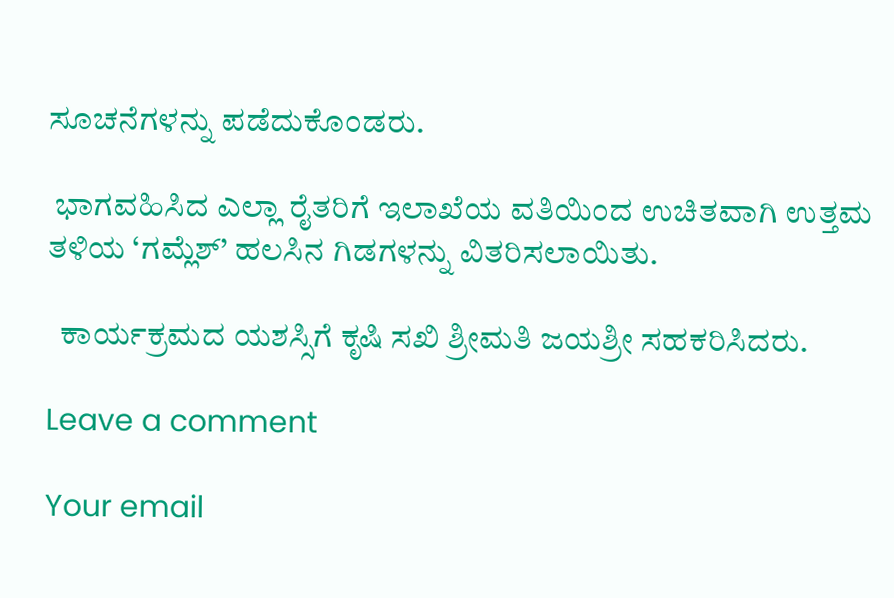ಸೂಚನೆಗಳನ್ನು ಪಡೆದುಕೊಂಡರು.

 ಭಾಗವಹಿಸಿದ ಎಲ್ಲಾ ರೈತರಿಗೆ ಇಲಾಖೆಯ ವತಿಯಿಂದ ಉಚಿತವಾಗಿ ಉತ್ತಮ ತಳಿಯ ‘ಗಮ್ಲೆಶ್’ ಹಲಸಿನ ಗಿಡಗಳನ್ನು ವಿತರಿಸಲಾಯಿತು.

  ಕಾರ್ಯಕ್ರಮದ ಯಶಸ್ಸಿಗೆ ಕೃಷಿ ಸಖಿ ಶ್ರೀಮತಿ ಜಯಶ್ರೀ ಸಹಕರಿಸಿದರು.

Leave a comment

Your email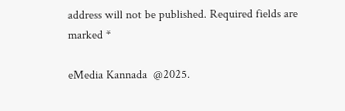address will not be published. Required fields are marked *

eMedia Kannada  @2025.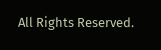All Rights Reserved.